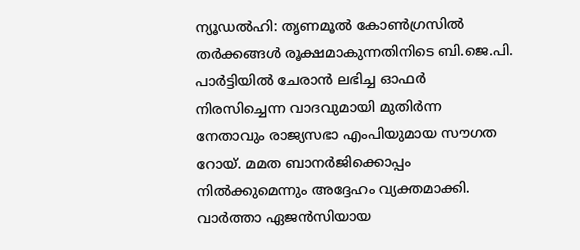ന്യൂഡൽഹി: തൃണമൂൽ കോൺഗ്രസിൽ തർക്കങ്ങൾ രൂക്ഷമാകുന്നതിനിടെ ബി.ജെ.പി. പാർട്ടിയിൽ ചേരാൻ ലഭിച്ച ഓഫർ നിരസിച്ചെന്ന വാദവുമായി മുതിർന്ന നേതാവും രാജ്യസഭാ എംപിയുമായ സൗഗത റോയ്. മമത ബാനർജിക്കൊപ്പം നിൽക്കുമെന്നും അദ്ദേഹം വ്യക്തമാക്കി. വാർത്താ ഏജൻസിയായ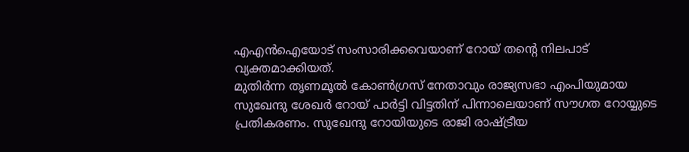എഎൻഐയോട് സംസാരിക്കവെയാണ് റോയ് തന്റെ നിലപാട് വ്യക്തമാക്കിയത്.
മുതിർന്ന തൃണമൂൽ കോൺഗ്രസ് നേതാവും രാജ്യസഭാ എംപിയുമായ സുഖേന്ദു ശേഖർ റോയ് പാർട്ടി വിട്ടതിന് പിന്നാലെയാണ് സൗഗത റോയ്യുടെ പ്രതികരണം. സുഖേന്ദു റോയിയുടെ രാജി രാഷ്ട്രീയ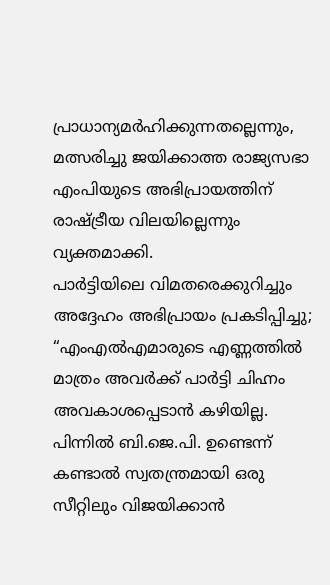പ്രാധാന്യമർഹിക്കുന്നതല്ലെന്നും, മത്സരിച്ചു ജയിക്കാത്ത രാജ്യസഭാ എംപിയുടെ അഭിപ്രായത്തിന് രാഷ്ട്രീയ വിലയില്ലെന്നും വ്യക്തമാക്കി.
പാർട്ടിയിലെ വിമതരെക്കുറിച്ചും അദ്ദേഹം അഭിപ്രായം പ്രകടിപ്പിച്ചു; “എംഎൽഎമാരുടെ എണ്ണത്തിൽ മാത്രം അവർക്ക് പാർട്ടി ചിഹ്നം അവകാശപ്പെടാൻ കഴിയില്ല. പിന്നിൽ ബി.ജെ.പി. ഉണ്ടെന്ന് കണ്ടാൽ സ്വതന്ത്രമായി ഒരു സീറ്റിലും വിജയിക്കാൻ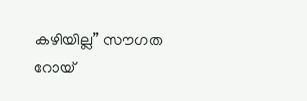കഴിയില്ല” സൗഗത റോയ്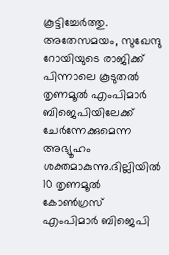കൂട്ടിച്ചേർത്തു.
അതേസമയം, സുഖേന്ദു റോയിയുടെ രാജിക്ക് പിന്നാലെ കൂടുതൽ തൃണമൂൽ എംപിമാർ ബിജെപിയിലേക്ക് ചേർന്നേക്കുമെന്ന അഭ്യൂഹം ശക്തമാകുന്നു.ദില്ലിയിൽ 10 തൃണമൂൽ കോൺഗ്രസ് എംപിമാർ ബിജെപി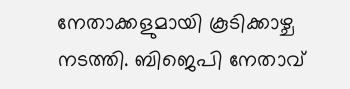നേതാക്കളുമായി കൂടിക്കാഴ്ച നടത്തി. ബിജെപി നേതാവ്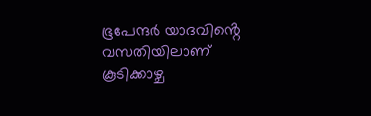ഭൂപേന്ദർ യാദവിൻ്റെ വസതിയിലാണ് കൂടിക്കാഴ്ച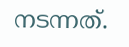നടന്നത്.